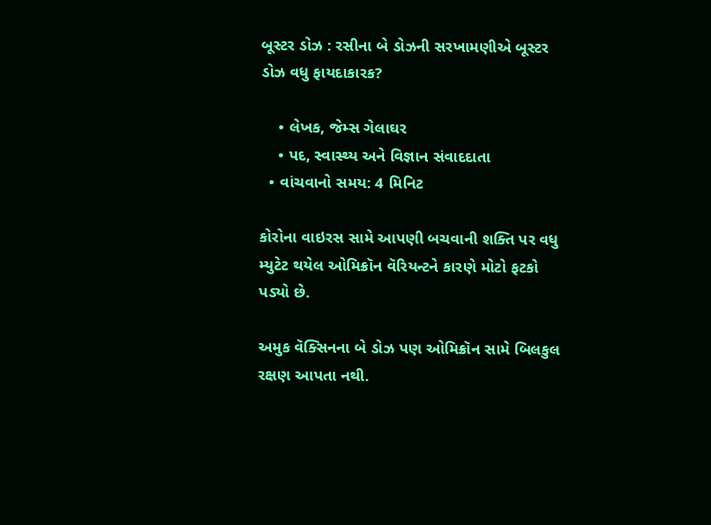બૂસ્ટર ડોઝ : રસીના બે ડોઝની સરખામણીએ બૂસ્ટર ડોઝ વધુ ફાયદાકારક?

    • લેખક, જેમ્સ ગેલાઘર
    • પદ, સ્વાસ્થ્ય અને વિજ્ઞાન સંવાદદાતા
  • વાંચવાનો સમય: 4 મિનિટ

કોરોના વાઇરસ સામે આપણી બચવાની શક્તિ પર વધુ મ્યુટેટ થયેલ ઓમિક્રૉન વૅરિયન્ટને કારણે મોટો ફટકો પડ્યો છે.

અમુક વૅક્સિનના બે ડોઝ પણ ઓમિક્રૉન સામે બિલકુલ રક્ષણ આપતા નથી.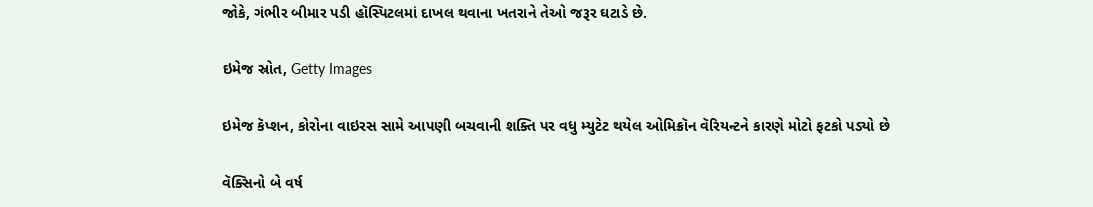જોકે, ગંભીર બીમાર પડી હૉસ્પિટલમાં દાખલ થવાના ખતરાને તેઓ જરૂર ઘટાડે છે.

ઇમેજ સ્રોત, Getty Images

ઇમેજ કૅપ્શન, કોરોના વાઇરસ સામે આપણી બચવાની શક્તિ પર વધુ મ્યુટેટ થયેલ ઓમિક્રૉન વૅરિયન્ટને કારણે મોટો ફટકો પડ્યો છે

વૅક્સિનો બે વર્ષ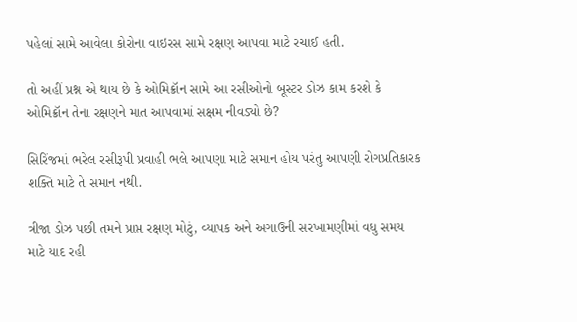પહેલાં સામે આવેલા કોરોના વાઇરસ સામે રક્ષણ આપવા માટે રચાઈ હતી.

તો અહીં પ્રશ્ન એ થાય છે કે ઓમિક્રૉન સામે આ રસીઓનો બૂસ્ટર ડોઝ કામ કરશે કે ઓમિક્રૉન તેના રક્ષણને માત આપવામાં સક્ષમ નીવડ્યો છે?

સિરિંજમાં ભરેલ રસીરૂપી પ્રવાહી ભલે આપણા માટે સમાન હોય પરંતુ આપણી રોગપ્રતિકારક શક્તિ માટે તે સમાન નથી.

ત્રીજા ડોઝ પછી તમને પ્રાપ્ત રક્ષણ મોટું, વ્યાપક અને અગાઉની સરખામણીમાં વધુ સમય માટે યાદ રહી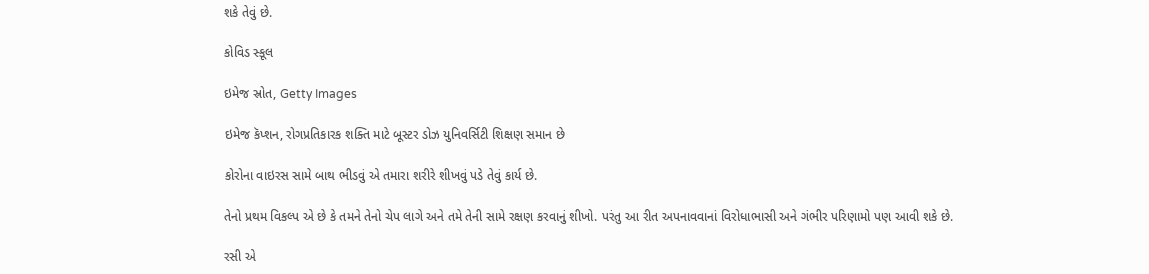શકે તેવું છે.

કોવિડ સ્કૂલ

ઇમેજ સ્રોત, Getty Images

ઇમેજ કૅપ્શન, રોગપ્રતિકારક શક્તિ માટે બૂસ્ટર ડોઝ યુનિવર્સિટી શિક્ષણ સમાન છે

કોરોના વાઇરસ સામે બાથ ભીડવું એ તમારા શરીરે શીખવું પડે તેવું કાર્ય છે.

તેનો પ્રથમ વિકલ્પ એ છે કે તમને તેનો ચેપ લાગે અને તમે તેની સામે રક્ષણ કરવાનું શીખો. પરંતુ આ રીત અપનાવવાનાં વિરોધાભાસી અને ગંભીર પરિણામો પણ આવી શકે છે.

રસી એ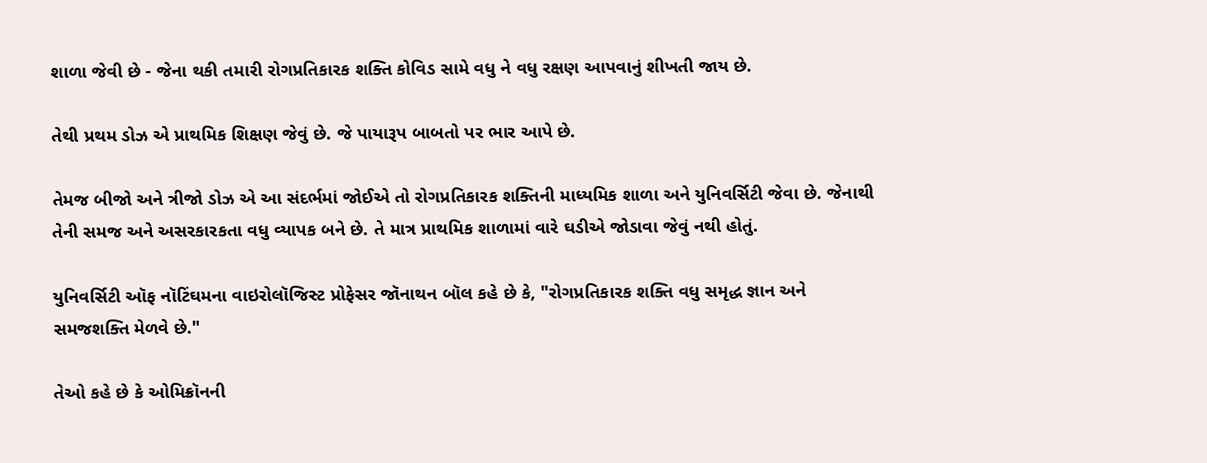શાળા જેવી છે - જેના થકી તમારી રોગપ્રતિકારક શક્તિ કોવિડ સામે વધુ ને વધુ રક્ષણ આપવાનું શીખતી જાય છે.

તેથી પ્રથમ ડોઝ એ પ્રાથમિક શિક્ષણ જેવું છે. જે પાયારૂપ બાબતો પર ભાર આપે છે.

તેમજ બીજો અને ત્રીજો ડોઝ એ આ સંદર્ભમાં જોઈએ તો રોગપ્રતિકારક શક્તિની માધ્યમિક શાળા અને યુનિવર્સિટી જેવા છે. જેનાથી તેની સમજ અને અસરકારકતા વધુ વ્યાપક બને છે. તે માત્ર પ્રાથમિક શાળામાં વારે ઘડીએ જોડાવા જેવું નથી હોતું.

યુનિવર્સિટી ઑફ નૉટિંઘમના વાઇરોલૉજિસ્ટ પ્રોફેસર જૉનાથન બૉલ કહે છે કે, "રોગપ્રતિકારક શક્તિ વધુ સમૃદ્ધ જ્ઞાન અને સમજશક્તિ મેળવે છે."

તેઓ કહે છે કે ઓમિક્રૉનની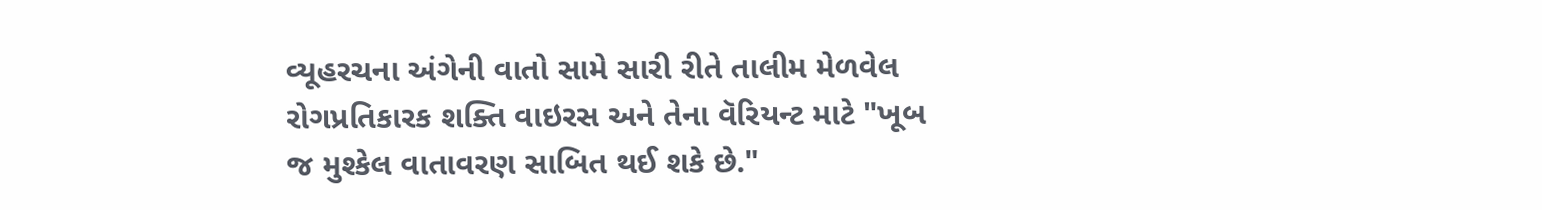વ્યૂહરચના અંગેની વાતો સામે સારી રીતે તાલીમ મેળવેલ રોગપ્રતિકારક શક્તિ વાઇરસ અને તેના વૅરિયન્ટ માટે "ખૂબ જ મુશ્કેલ વાતાવરણ સાબિત થઈ શકે છે."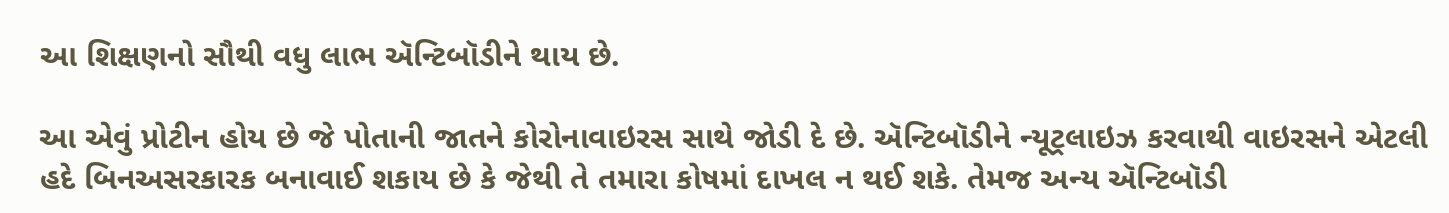આ શિક્ષણનો સૌથી વધુ લાભ ઍન્ટિબૉડીને થાય છે.

આ એવું પ્રોટીન હોય છે જે પોતાની જાતને કોરોનાવાઇરસ સાથે જોડી દે છે. ઍન્ટિબૉડીને ન્યૂટ્રલાઇઝ કરવાથી વાઇરસને એટલી હદે બિનઅસરકારક બનાવાઈ શકાય છે કે જેથી તે તમારા કોષમાં દાખલ ન થઈ શકે. તેમજ અન્ય ઍન્ટિબૉડી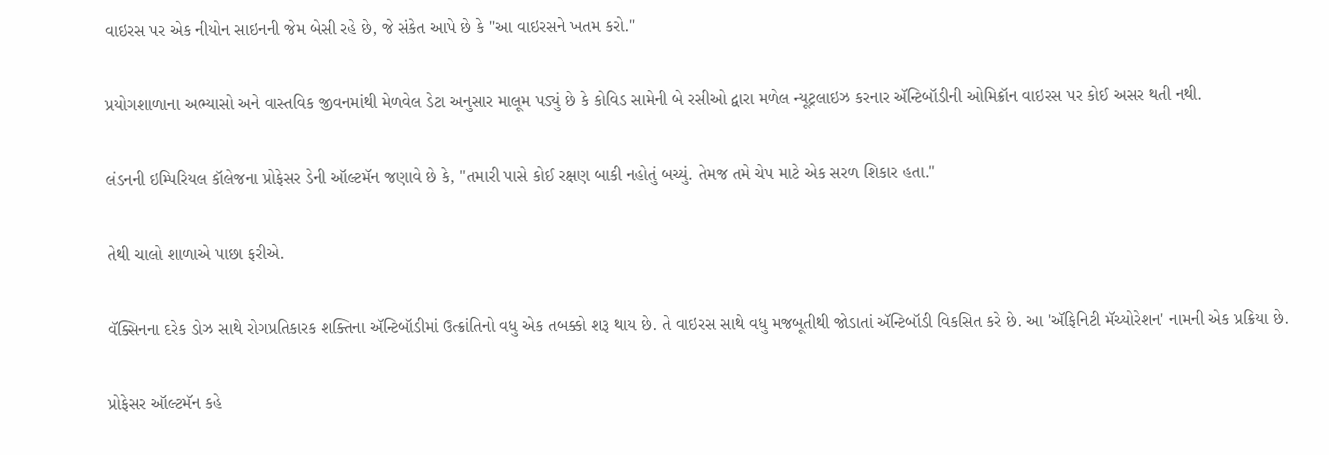વાઇરસ પર એક નીયોન સાઇનની જેમ બેસી રહે છે, જે સંકેત આપે છે કે "આ વાઇરસને ખતમ કરો."

પ્રયોગશાળાના અભ્યાસો અને વાસ્તવિક જીવનમાંથી મેળવેલ ડેટા અનુસાર માલૂમ પડ્યું છે કે કોવિડ સામેની બે રસીઓ દ્વારા મળેલ ન્યૂટ્રલાઇઝ કરનાર ઍન્ટિબૉડીની ઓમિક્રૉન વાઇરસ પર કોઈ અસર થતી નથી.

લંડનની ઇમ્પિરિયલ કૉલેજના પ્રોફેસર ડેની ઑલ્ટમૅન જણાવે છે કે, "તમારી પાસે કોઈ રક્ષણ બાકી નહોતું બચ્યું. તેમજ તમે ચેપ માટે એક સરળ શિકાર હતા."

તેથી ચાલો શાળાએ પાછા ફરીએ.

વૅક્સિનના દરેક ડોઝ સાથે રોગપ્રતિકારક શક્તિના ઍન્ટિબૉડીમાં ઉત્ક્રાંતિનો વધુ એક તબક્કો શરૂ થાય છે. તે વાઇરસ સાથે વધુ મજબૂતીથી જોડાતાં ઍન્ટિબૉડી વિકસિત કરે છે. આ 'ઍફિનિટી મૅચ્યોરેશન' નામની એક પ્રક્રિયા છે.

પ્રોફેસર ઑલ્ટમૅન કહે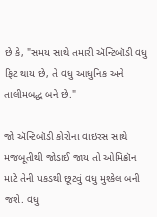છે કે, "સમય સાથે તમારી ઍન્ટિબૉડી વધુ ફિટ થાય છે, તે વધુ આધુનિક અને તાલીમબદ્ધ બને છે."

જો ઍન્ટિબૉડી કોરોના વાઇરસ સાથે મજબૂતીથી જોડાઈ જાય તો ઓમિક્રૉન માટે તેની પકડથી છૂટવું વધુ મુશ્કેલ બની જશે. વધુ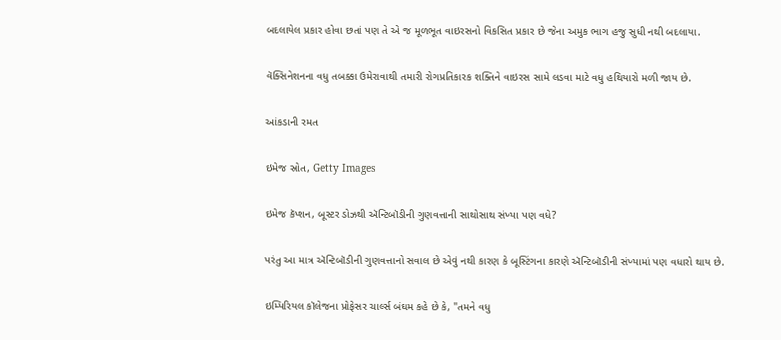બદલાયેલ પ્રકાર હોવા છતાં પણ તે એ જ મૂળભૂત વાઇરસનો વિકસિત પ્રકાર છે જેના અમુક ભાગ હજુ સુધી નથી બદલાયા.

વૅક્સિનેશનના વધુ તબક્કા ઉમેરાવાથી તમારી રોગપ્રતિકારક શક્તિને વાઇરસ સામે લડવા માટે વધુ હથિયારો મળી જાય છે.

આંકડાની રમત

ઇમેજ સ્રોત, Getty Images

ઇમેજ કૅપ્શન, બૂસ્ટર ડોઝથી ઍન્ટિબૉડીની ગુણવત્તાની સાથોસાથ સંખ્યા પણ વધે?

પરંતુ આ માત્ર ઍન્ટિબૉડીની ગુણવત્તાનો સવાલ છે એવું નથી કારણ કે બૂસ્ટિંગના કારણે ઍન્ટિબૉડીની સંખ્યામાં પણ વધારો થાય છે.

ઇમ્પિરિયલ કૉલેજના પ્રોફેસર ચાર્લ્સ બંઘમ કહે છે કે, "તમને વધુ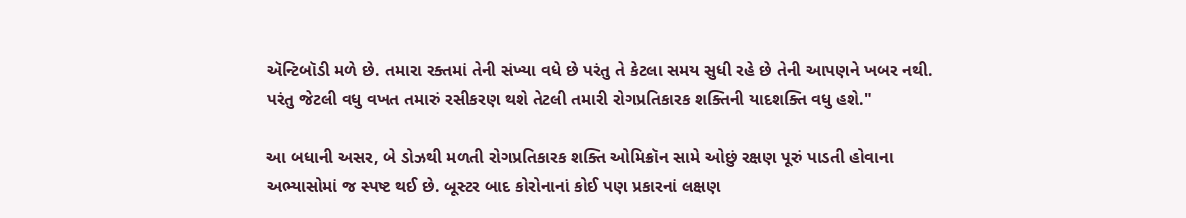ઍન્ટિબૉડી મળે છે. તમારા રક્તમાં તેની સંખ્યા વધે છે પરંતુ તે કેટલા સમય સુધી રહે છે તેની આપણને ખબર નથી. પરંતુ જેટલી વધુ વખત તમારું રસીકરણ થશે તેટલી તમારી રોગપ્રતિકારક શક્તિની યાદશક્તિ વધુ હશે."

આ બધાની અસર, બે ડોઝથી મળતી રોગપ્રતિકારક શક્તિ ઓમિક્રૉન સામે ઓછું રક્ષણ પૂરું પાડતી હોવાના અભ્યાસોમાં જ સ્પષ્ટ થઈ છે. બૂસ્ટર બાદ કોરોનાનાં કોઈ પણ પ્રકારનાં લક્ષણ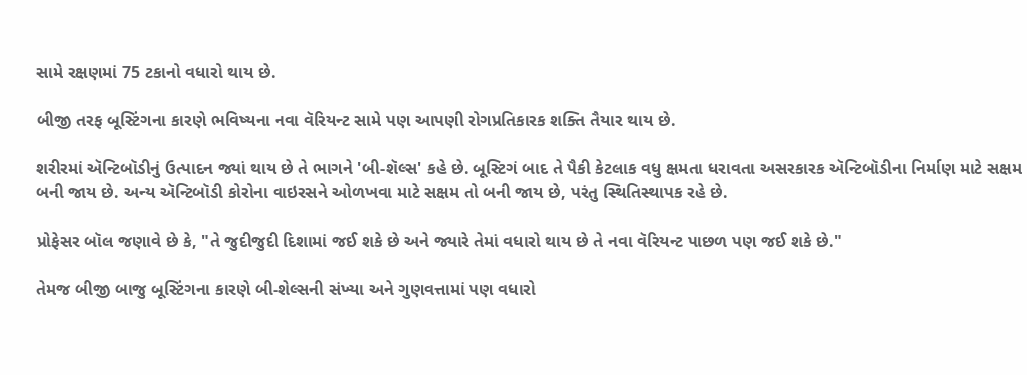સામે રક્ષણમાં 75 ટકાનો વધારો થાય છે.

બીજી તરફ બૂસ્ટિંગના કારણે ભવિષ્યના નવા વૅરિયન્ટ સામે પણ આપણી રોગપ્રતિકારક શક્તિ તૈયાર થાય છે.

શરીરમાં ઍન્ટિબૉડીનું ઉત્પાદન જ્યાં થાય છે તે ભાગને 'બી-શૅલ્સ' કહે છે. બૂસ્ટિગં બાદ તે પૈકી કેટલાક વધુ ક્ષમતા ધરાવતા અસરકારક ઍન્ટિબૉડીના નિર્માણ માટે સક્ષમ બની જાય છે. અન્ય ઍન્ટિબૉડી કોરોના વાઇરસને ઓળખવા માટે સક્ષમ તો બની જાય છે, પરંતુ સ્થિતિસ્થાપક રહે છે.

પ્રોફેસર બૉલ જણાવે છે કે, "તે જુદીજુદી દિશામાં જઈ શકે છે અને જ્યારે તેમાં વધારો થાય છે તે નવા વૅરિયન્ટ પાછળ પણ જઈ શકે છે."

તેમજ બીજી બાજુ બૂસ્ટિંગના કારણે બી-શેલ્સની સંખ્યા અને ગુણવત્તામાં પણ વધારો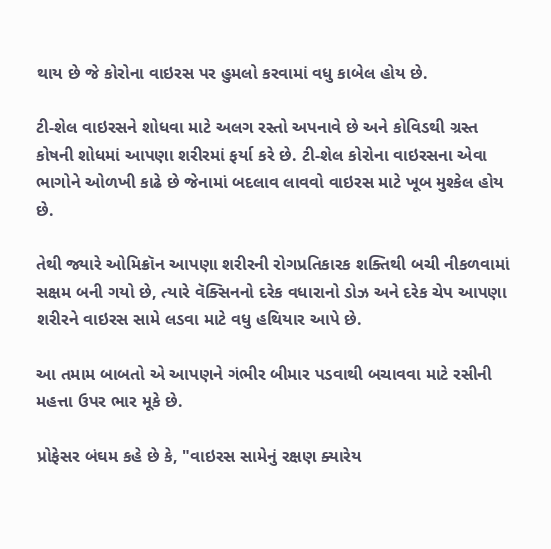થાય છે જે કોરોના વાઇરસ પર હુમલો કરવામાં વધુ કાબેલ હોય છે.

ટી-શેલ વાઇરસને શોધવા માટે અલગ રસ્તો અપનાવે છે અને કોવિડથી ગ્રસ્ત કોષની શોધમાં આપણા શરીરમાં ફર્યા કરે છે. ટી-શેલ કોરોના વાઇરસના એવા ભાગોને ઓળખી કાઢે છે જેનામાં બદલાવ લાવવો વાઇરસ માટે ખૂબ મુશ્કેલ હોય છે.

તેથી જ્યારે ઓમિક્રૉન આપણા શરીરની રોગપ્રતિકારક શક્તિથી બચી નીકળવામાં સક્ષમ બની ગયો છે, ત્યારે વૅક્સિનનો દરેક વધારાનો ડોઝ અને દરેક ચેપ આપણા શરીરને વાઇરસ સામે લડવા માટે વધુ હથિયાર આપે છે.

આ તમામ બાબતો એ આપણને ગંભીર બીમાર પડવાથી બચાવવા માટે રસીની મહત્તા ઉપર ભાર મૂકે છે.

પ્રોફેસર બંઘમ કહે છે કે, "વાઇરસ સામેનું રક્ષણ ક્યારેય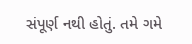સંપૂર્ણ નથી હોતું. તમે ગમે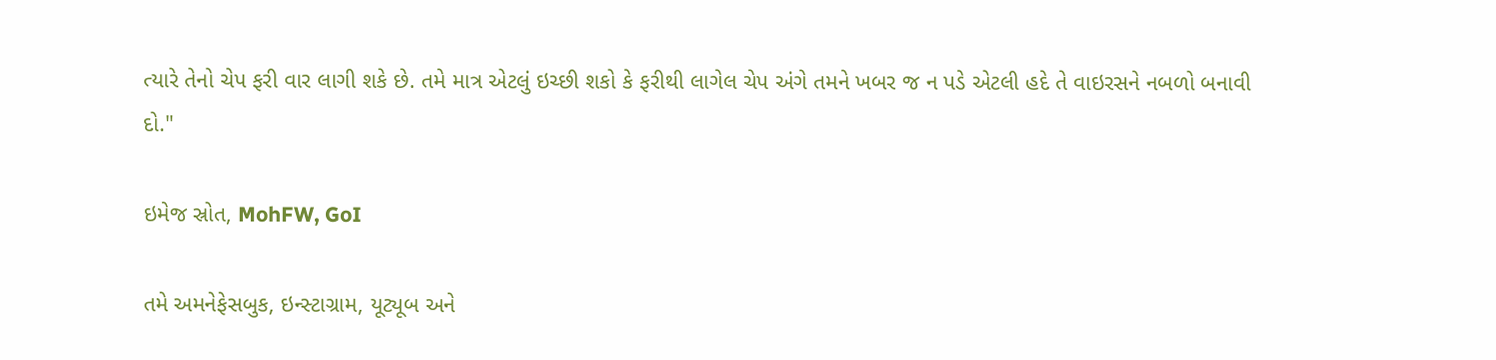ત્યારે તેનો ચેપ ફરી વાર લાગી શકે છે. તમે માત્ર એટલું ઇચ્છી શકો કે ફરીથી લાગેલ ચેપ અંગે તમને ખબર જ ન પડે એટલી હદે તે વાઇરસને નબળો બનાવી દો."

ઇમેજ સ્રોત, MohFW, GoI

તમે અમનેફેસબુક, ઇન્સ્ટાગ્રામ, યૂટ્યૂબ અને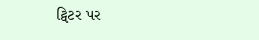ટ્વિટર પર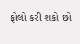ફોલો કરી શકો છો